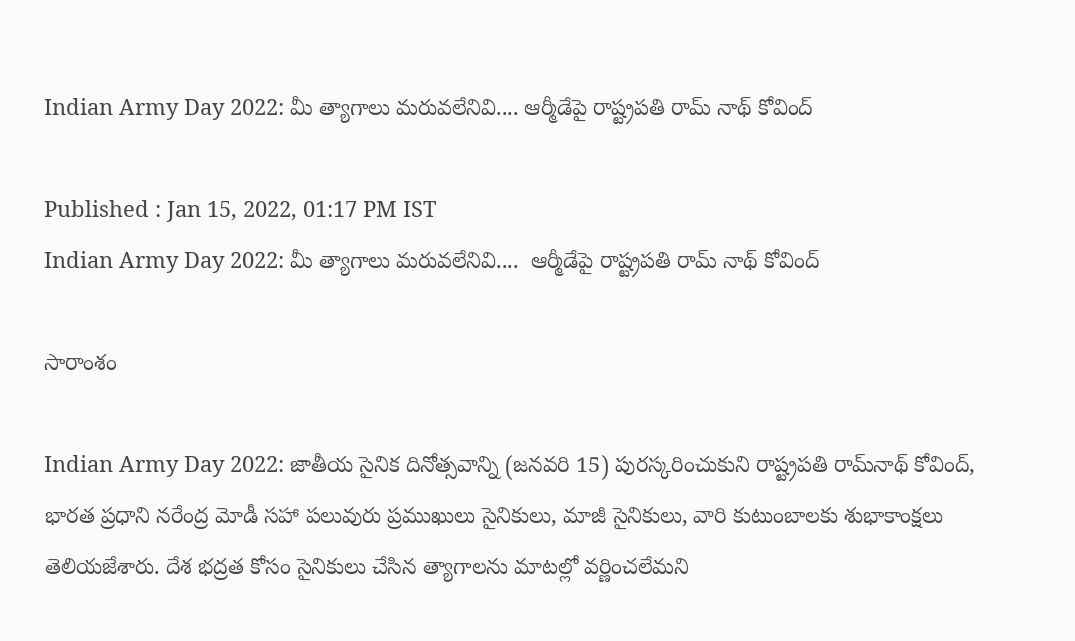Indian Army Day 2022: మీ త్యాగాలు మరువలేనివి.... ఆర్మీడేపై రాష్ట్రపతి రామ్ నాథ్ కోవింద్

Published : Jan 15, 2022, 01:17 PM IST
Indian Army Day 2022: మీ త్యాగాలు మరువలేనివి....  ఆర్మీడేపై రాష్ట్రపతి రామ్ నాథ్ కోవింద్

సారాంశం

Indian Army Day 2022: జాతీయ సైనిక దినోత్సవాన్ని (జనవరి 15) పురస్కరించుకుని రాష్ట్రప‌తి రామ్‌నాథ్‌ కోవింద్‌, భార‌త ప్ర‌ధాని న‌రేంద్ర మోడీ సహా పలువురు ప్రముఖులు సైనికులు, మాజీ సైనికులు, వారి కుటుంబాలకు శుభాకాంక్షలు తెలియజేశారు. దేశ భద్రత కోసం సైనికులు చేసిన త్యాగాలను మాటల్లో వర్ణించలేమని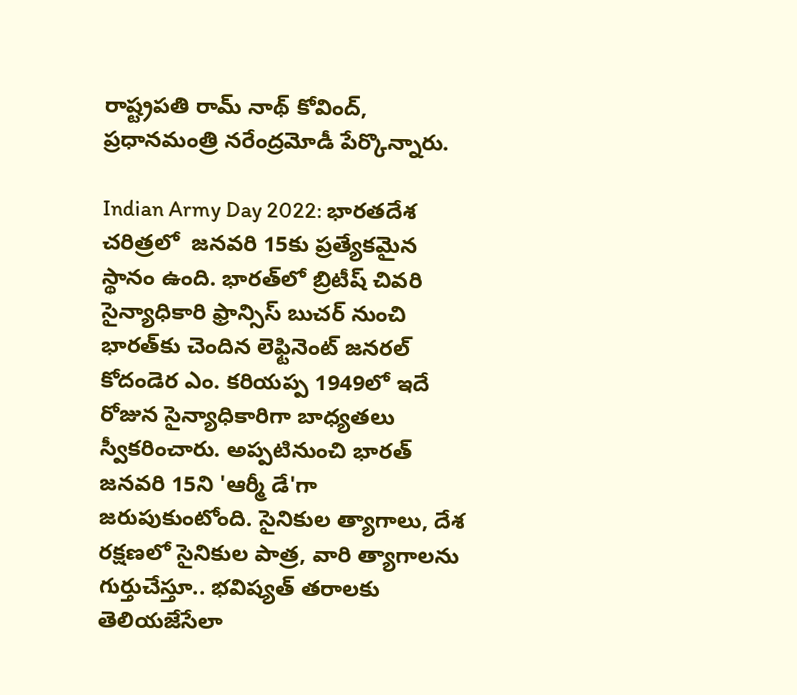రాష్ట్రపతి రామ్ నాథ్‌ కోవింద్‌, ప్రధానమంత్రి నరేంద్రమోడీ పేర్కొన్నారు.

Indian Army Day 2022: భారతదేశ చరిత్రలో  జనవరి 15కు ప్రత్యేకమైన స్థానం ఉంది. భారత్‌లో బ్రిటీష్ చివరి సైన్యాధికారి ఫ్రాన్సిస్ బుచర్ నుంచి భారత్‌కు చెందిన లెఫ్టినెంట్ జనరల్ కోదండెర ఎం. కరియప్ప 1949లో ఇదే రోజున సైన్యాధికారిగా బాధ్యతలు స్వీకరించారు. అప్పటినుంచి భారత్ జనవరి 15ని 'ఆర్మీ డే'గా జరుపుకుంటోంది. సైనికుల త్యాగాలు, దేశ రక్షణలో సైనికుల పాత్ర, వారి త్యాగాలను గుర్తుచేస్తూ.. భవిష్యత్ తరాలకు తెలియజేసేలా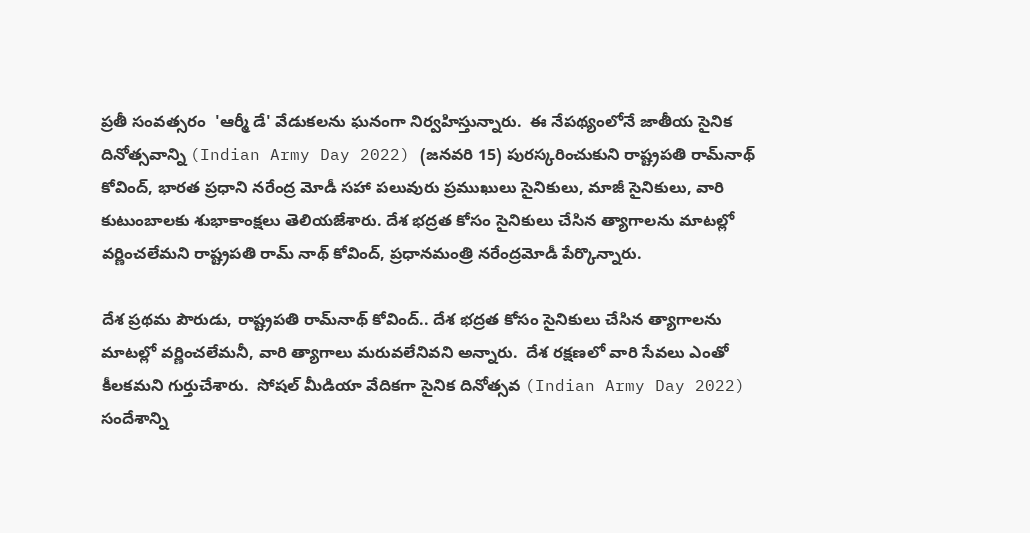ప్రతీ సంవత్సరం  'ఆర్మీ డే' వేడుకలను ఘనంగా నిర్వహిస్తున్నారు.  ఈ నేపథ్యంలోనే జాతీయ సైనిక దినోత్సవాన్ని (Indian Army Day 2022) (జనవరి 15) పురస్కరించుకుని రాష్ట్రప‌తి రామ్‌నాథ్‌ కోవింద్‌, భార‌త ప్ర‌ధాని న‌రేంద్ర మోడీ సహా పలువురు ప్రముఖులు సైనికులు, మాజీ సైనికులు, వారి కుటుంబాలకు శుభాకాంక్షలు తెలియజేశారు. దేశ భద్రత కోసం సైనికులు చేసిన త్యాగాలను మాటల్లో వర్ణించలేమని రాష్ట్రపతి రామ్ నాథ్‌ కోవింద్‌, ప్రధానమంత్రి నరేంద్రమోడీ పేర్కొన్నారు.

దేశ ప్రథమ పౌరుడు, రాష్ట్రప‌తి రామ్‌నాథ్ కోవింద్.. దేశ భద్రత కోసం సైనికులు చేసిన త్యాగాలను మాటల్లో వర్ణించలేమనీ, వారి త్యాగాలు మ‌రువ‌లేనివ‌ని అన్నారు.  దేశ రక్షణలో వారి సేవలు ఎంతో కీలకమని గుర్తుచేశారు.  సోషల్‌ మీడియా వేదికగా సైనిక దినోత్స‌వ (Indian Army Day 2022) సందేశాన్ని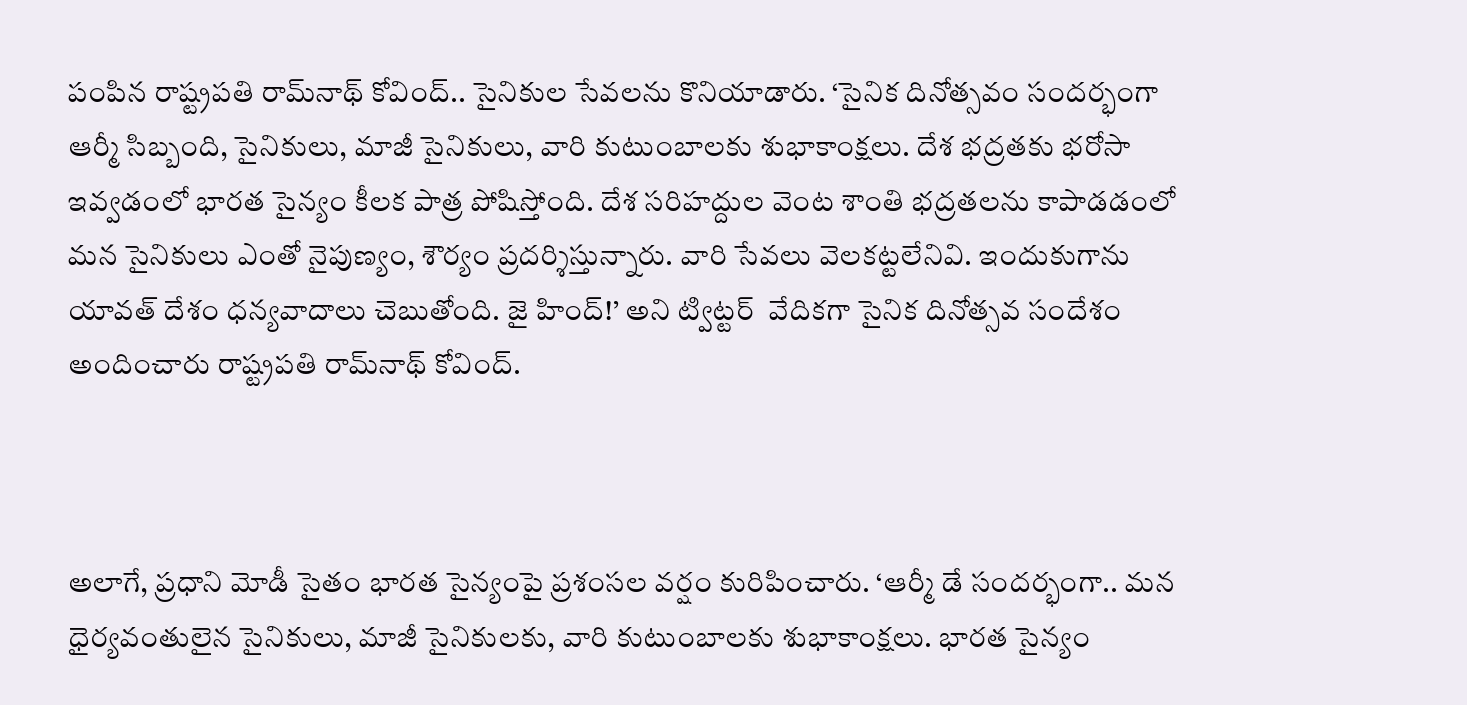పంపిన రాష్ట్రప‌తి రామ్‌నాథ్ కోవింద్‌.. సైనికుల సేవ‌ల‌ను కొనియాడారు. ‘సైనిక దినోత్సవం సందర్భంగా ఆర్మీ సిబ్బంది, సైనికులు, మాజీ సైనికులు, వారి కుటుంబాలకు శుభాకాంక్షలు. దేశ భద్రతకు భరోసా ఇవ్వడంలో భారత సైన్యం కీలక పాత్ర పోషిస్తోంది. దేశ సరిహద్దుల వెంట శాంతి భద్రతలను కాపాడడంలో మన సైనికులు ఎంతో నైపుణ్యం, శౌర్యం ప్రదర్శిస్తున్నారు. వారి సేవలు వెలకట్టలేనివి. ఇందుకుగాను యావత్ దేశం ధన్యవాదాలు చెబుతోంది. జై హింద్!’ అని ట్విట్టర్  వేదిక‌గా సైనిక దినోత్స‌వ సందేశం అందించారు రాష్ట్రప‌తి రామ్‌నాథ్ కోవింద్‌.



అలాగే, ప్ర‌ధాని మోడీ సైతం భారత సైన్యంపై ప్రశంసల వర్షం కురిపించారు. ‘ఆర్మీ డే సందర్భంగా.. మన ధైర్యవంతులైన సైనికులు, మాజీ సైనికులకు, వారి కుటుంబాలకు శుభాకాంక్షలు. భారత సైన్యం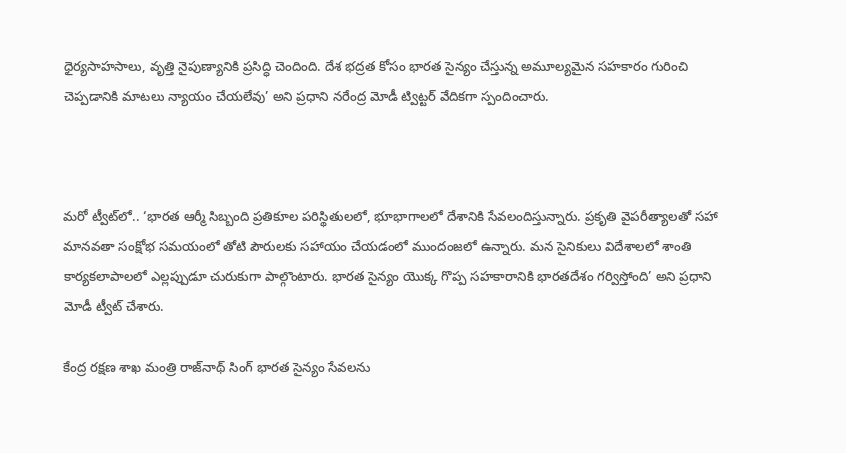ధైర్యసాహసాలు, వృత్తి నైపుణ్యానికి ప్రసిద్ధి చెందింది. దేశ భద్రత కోసం భారత సైన్యం చేస్తున్న అమూల్యమైన సహకారం గురించి చెప్పడానికి మాటలు న్యాయం చేయలేవు’ అని ప్రధాని న‌రేంద్ర మోడీ ట్విట్ట‌ర్ వేదిక‌గా స్పందించారు.



మరో ట్వీట్‌లో.. ‘భారత ఆర్మీ సిబ్బంది ప్రతికూల పరిస్థితులలో, భూభాగాలలో దేశానికి సేవలందిస్తున్నారు. ప్రకృతి వైపరీత్యాలతో సహా మానవతా సంక్షోభ సమయంలో తోటి పౌరులకు సహాయం చేయడంలో ముందంజలో ఉన్నారు. మన సైనికులు విదేశాలలో శాంతి కార్యకలాపాలలో ఎల్లప్పుడూ చురుకుగా పాల్గొంటారు. భారత సైన్యం యొక్క గొప్ప సహకారానికి భారతదేశం గర్విస్తోంది’ అని ప్ర‌ధాని మోడీ ట్వీట్ చేశారు.

కేంద్ర రక్షణ శాఖ మంత్రి రాజ్‌నాథ్ సింగ్‌ భారత సైన్యం సేవలను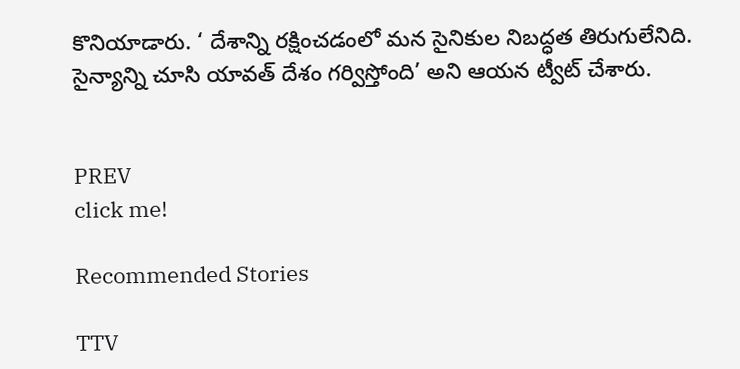కొనియాడారు. ‘ దేశాన్ని రక్షించడంలో మన సైనికుల నిబద్ధత తిరుగులేనిది. సైన్యాన్ని చూసి యావత్ దేశం గర్విస్తోంది’ అని ఆయన ట్వీట్‌ చేశారు.


PREV
click me!

Recommended Stories

TTV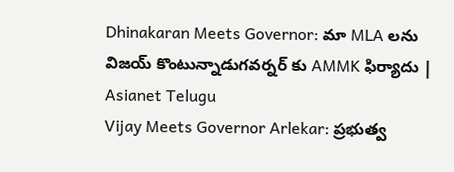Dhinakaran Meets Governor: మా MLA లను విజయ్ కొంటున్నాడుగవర్నర్ కు AMMK ఫిర్యాదు | Asianet Telugu
Vijay Meets Governor Arlekar: ప్రభుత్వ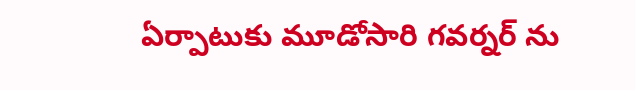ఏర్పాటుకు మూడోసారి గవర్నర్ ను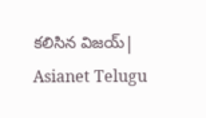కలిసిన విజయ్| Asianet Telugu